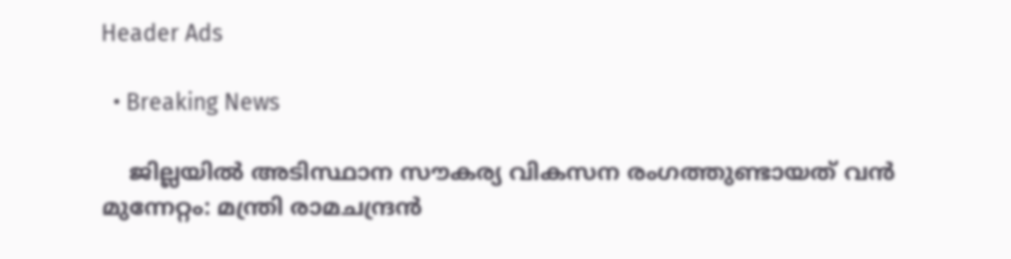Header Ads

  • Breaking News

    ജില്ലയില്‍ അടിസ്ഥാന സൗകര്യ വികസന രംഗത്തുണ്ടായത് വന്‍ മുന്നേറ്റം: മന്ത്രി രാമചന്ദ്രന്‍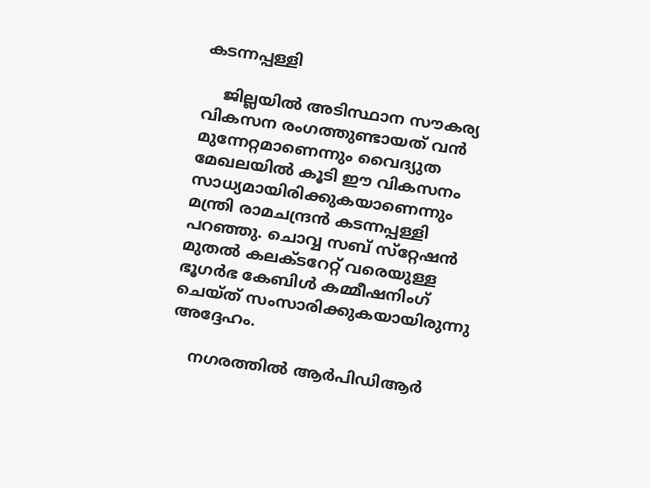കടന്നപ്പള്ളി

    ജില്ലയില്‍ അടിസ്ഥാന സൗകര്യ വികസന രംഗത്തുണ്ടായത് വന്‍ മുന്നേറ്റമാണെന്നും വൈദ്യുത മേഖലയില്‍ കൂടി ഈ വികസനം സാധ്യമായിരിക്കുകയാണെന്നും മന്ത്രി രാമചന്ദ്രന്‍ കടന്നപ്പള്ളി പറഞ്ഞു. ചൊവ്വ സബ് സ്‌റ്റേഷന്‍ മുതല്‍ കലക്ടറേറ്റ് വരെയുള്ള ഭൂഗര്‍ഭ കേബിള്‍ കമ്മീഷനിംഗ് ചെയ്ത് സംസാരിക്കുകയായിരുന്നു അദ്ദേഹം.

    നഗരത്തില്‍ ആര്‍പിഡിആര്‍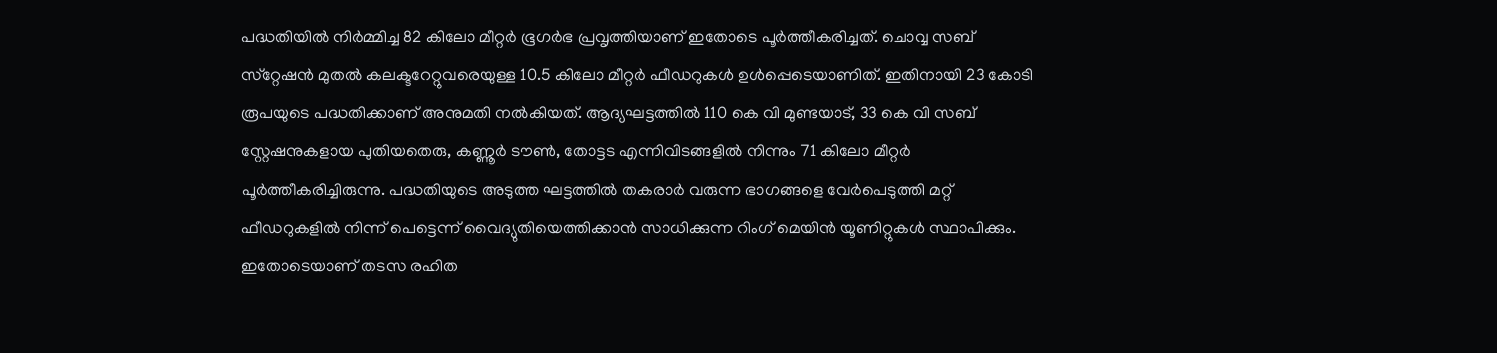പദ്ധതിയില്‍ നിര്‍മ്മിച്ച 82 കിലോ മീറ്റര്‍ ഭൂഗര്‍ഭ പ്രവൃത്തിയാണ് ഇതോടെ പൂര്‍ത്തീകരിച്ചത്. ചൊവ്വ സബ് സ്‌റ്റേഷന്‍ മുതല്‍ കലക്ടറേറ്റുവരെയുള്ള 10.5 കിലോ മീറ്റര്‍ ഫീഡറുകള്‍ ഉള്‍പ്പെടെയാണിത്. ഇതിനായി 23 കോടി രൂപയുടെ പദ്ധതിക്കാണ് അനുമതി നല്‍കിയത്. ആദ്യഘട്ടത്തില്‍ 110 കെ വി മുണ്ടയാട്, 33 കെ വി സബ് സ്റ്റേഷനുകളായ പുതിയതെരു, കണ്ണൂര്‍ ടൗണ്‍, തോട്ടട എന്നിവിടങ്ങളില്‍ നിന്നും 71 കിലോ മീറ്റര്‍ പൂര്‍ത്തീകരിച്ചിരുന്നു. പദ്ധതിയുടെ അടുത്ത ഘട്ടത്തില്‍ തകരാര്‍ വരുന്ന ഭാഗങ്ങളെ വേര്‍പെടുത്തി മറ്റ് ഫീഡറുകളില്‍ നിന്ന് പെട്ടെന്ന് വൈദ്യുതിയെത്തിക്കാന്‍ സാധിക്കുന്ന റിംഗ് മെയിന്‍ യൂണിറ്റുകള്‍ സ്ഥാപിക്കും. ഇതോടെയാണ് തടസ രഹിത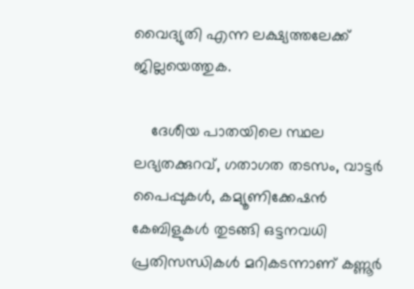വൈദ്യുതി എന്ന ലക്ഷ്യത്തലേക്ക് ജില്ലയെത്തുക.

    ദേശീയ പാതയിലെ സ്ഥല ലഭ്യതക്കുറവ്, ഗതാഗത തടസം, വാട്ടര്‍ പൈപ്പുകള്‍, കമ്യൂണിക്കേഷന്‍ കേബിളുകള്‍ തുടങ്ങി ഒട്ടനവധി പ്രതിസന്ധികള്‍ മറികടന്നാണ് കണ്ണൂര്‍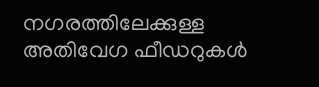നഗരത്തിലേക്കുള്ള അതിവേഗ ഫീഡറുകള്‍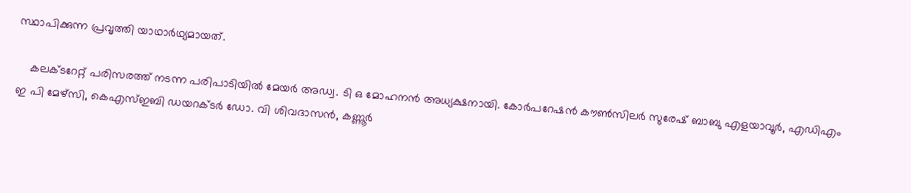സ്ഥാപിക്കുന്ന പ്രവൃത്തി യാഥാര്‍ഥ്യമായത്.

    കലക്ടറേറ്റ് പരിസരത്ത് നടന്ന പരിപാടിയില്‍ മേയര്‍ അഡ്വ. ടി ഒ മോഹനന്‍ അധ്യക്ഷനായി. കോര്‍പറേഷന്‍ കൗണ്‍സിലര്‍ സുരേഷ് ബാബു എളയാവൂര്‍, എഡിഎം ഇ പി മേഴ്‌സി, കെഎസ്ഇബി ഡയറക്ടര്‍ ഡോ. വി ശിവദാസന്‍, കണ്ണൂര്‍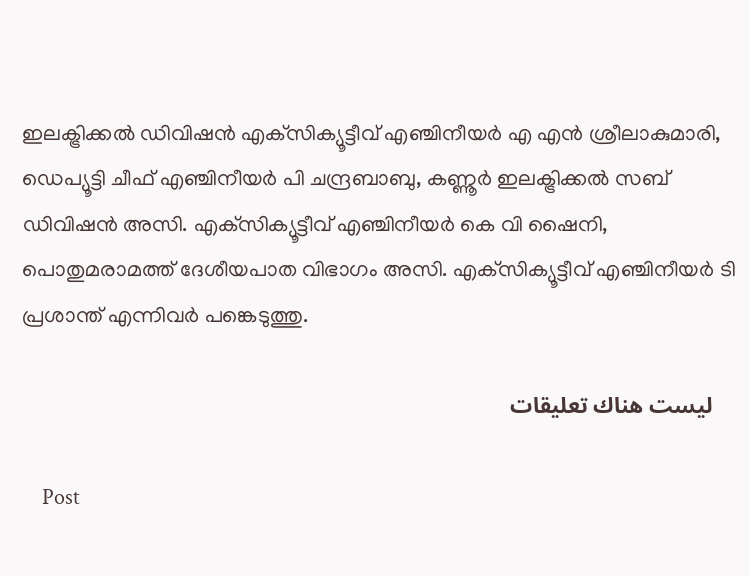ഇലക്ട്രിക്കല്‍ ഡിവിഷന്‍ എക്‌സിക്യൂട്ടീവ് എഞ്ചിനീയര്‍ എ എന്‍ ശ്രീലാകുമാരി, ഡെപ്യൂട്ടി ചീഫ് എഞ്ചിനീയര്‍ പി ചന്ദ്രബാബു, കണ്ണൂര്‍ ഇലക്ട്രിക്കല്‍ സബ് ഡിവിഷന്‍ അസി. എക്‌സിക്യൂട്ടീവ് എഞ്ചിനീയര്‍ കെ വി ഷൈനി, പൊതുമരാമത്ത് ദേശീയപാത വിഭാഗം അസി. എക്‌സിക്യൂട്ടീവ് എഞ്ചിനീയര്‍ ടി പ്രശാന്ത് എന്നിവര്‍ പങ്കെടുത്തു.

    ليست هناك تعليقات

    Post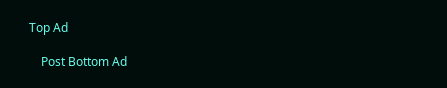Top Ad

    Post Bottom Ad